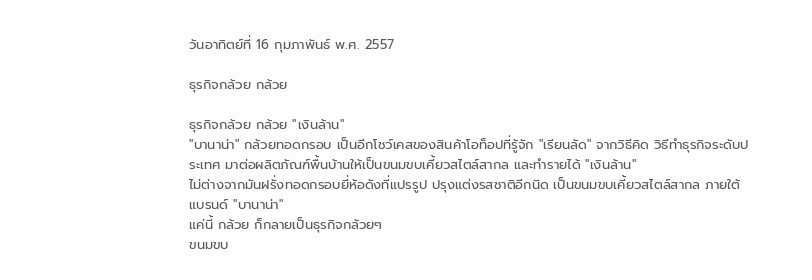วันอาทิตย์ที่ 16 กุมภาพันธ์ พ.ศ. 2557

ธุรกิจกล้วย กล้วย

ธุรกิจกล้วย กล้วย "เงินล้าน"
"บานาน่า" กล้วยทอดกรอบ เป็นอีกโชว์เคสของสินค้าโอท็อปที่รู้จัก "เรียนลัด" จากวิธีคิด วิธีทำธุรกิจระดับประเทศ มาต่อผลิตภัณฑ์พื้นบ้านให้เป็นขนมขบเคี้ยวสไตล์สากล และทำรายได้ "เงินล้าน"
ไม่ต่างจากมันฝรั่งทอดกรอบยี่ห้อดังที่แปรรูป ปรุงแต่งรสชาติอีกนิด เป็นขนมขบเคี้ยวสไตล์สากล ภายใต้แบรนด์ "บานาน่า"
แค่นี้ กล้วย ก็กลายเป็นธุรกิจกล้วยๆ
ขนมขบ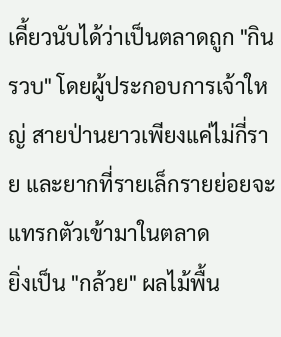เคี้ยวนับได้ว่าเป็นตลาดถูก "กินรวบ" โดยผู้ประกอบการเจ้าใหญ่ สายป่านยาวเพียงแค่ไม่กี่ราย และยากที่รายเล็กรายย่อยจะแทรกตัวเข้ามาในตลาด
ยิ่งเป็น "กล้วย" ผลไม้พื้น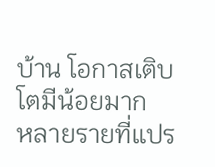บ้าน โอกาสเติบโตมีน้อยมาก
หลายรายที่แปร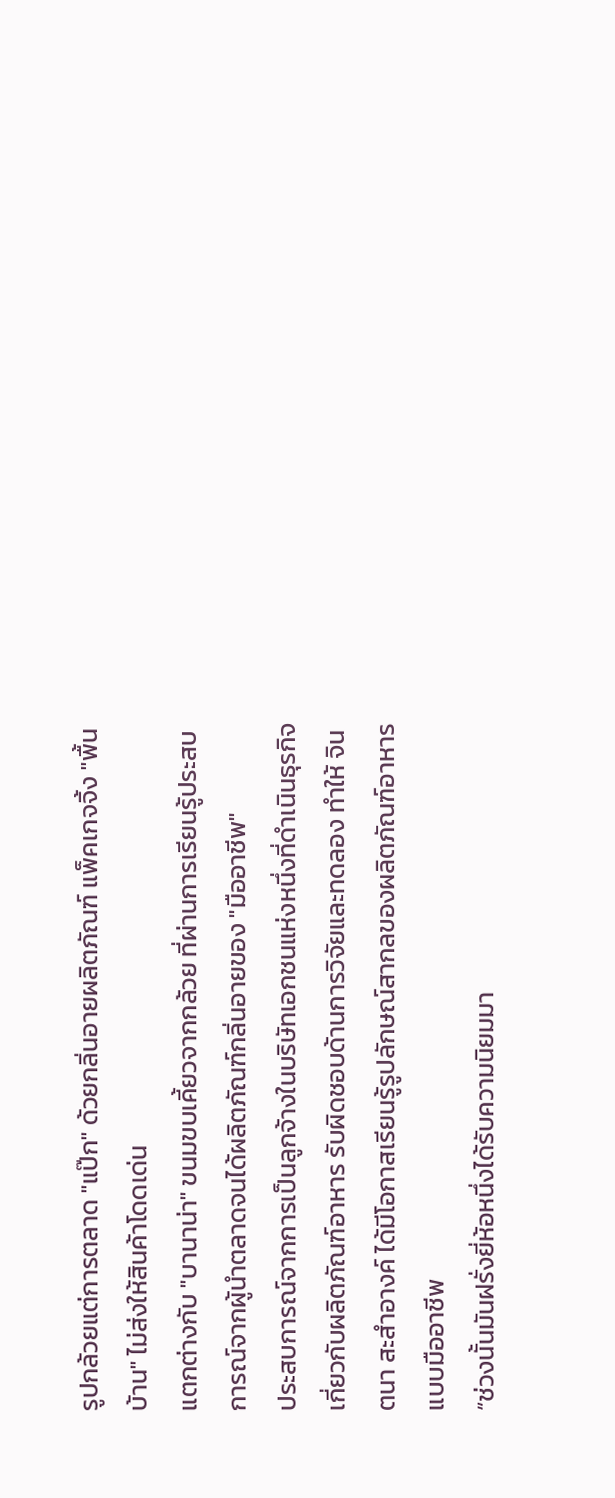รูปกล้วยแต่การตลาด "แป๊ก" ด้วยกลิ่นอายผลิตภัณฑ์ แพ็คเกจจิ้ง "พื้นบ้าน" ไม่ส่งให้สินค้าโดดเด่น
แตกต่างกับ "บานาน่า" ขนมขบเคี้ยวจากกล้วย ที่ผ่านการเรียนรู้ประสบการณ์จากผู้นำตลาดจนได้ผลิตภัณฑ์กลิ่นอายของ "มืออาชีพ"
ประสบการณ์จากการเป็นลูกจ้างในบริษัทเอกชนแห่งหนึ่งที่ดำเนินธุรกิจเกี่ยวกับผลิตภัณฑ์อาหาร รับผิดชอบด้านการวิจัยและทดลอง ทำให้ จินตนา สะสำอางค์ ได้มีโอกาสเรียนรู้รูปลักษณ์สากลของผลิตภัณฑ์อาหารแบบมืออาชีพ
“ช่วงนั้นมันฝรั่งยี่ห้อหนึ่งได้รับความนิยมมา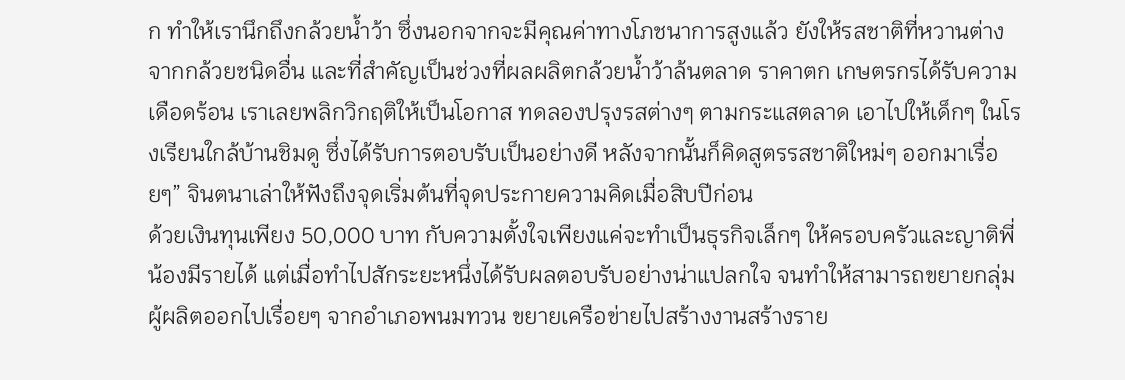ก ทำให้เรานึกถึงกล้วยน้ำว้า ซึ่งนอกจากจะมีคุณค่าทางโภชนาการสูงแล้ว ยังให้รสชาติที่หวานต่างจากกล้วยชนิดอื่น และที่สำคัญเป็นช่วงที่ผลผลิตกล้วยน้ำว้าล้นตลาด ราคาตก เกษตรกรได้รับความเดือดร้อน เราเลยพลิกวิกฤติให้เป็นโอกาส ทดลองปรุงรสต่างๆ ตามกระแสตลาด เอาไปให้เด็กๆ ในโรงเรียนใกล้บ้านชิมดู ซึ่งได้รับการตอบรับเป็นอย่างดี หลังจากนั้นก็คิดสูตรรสชาติใหม่ๆ ออกมาเรื่อยๆ” จินตนาเล่าให้ฟังถึงจุดเริ่มต้นที่จุดประกายความคิดเมื่อสิบปีก่อน
ด้วยเงินทุนเพียง 50,000 บาท กับความตั้งใจเพียงแค่จะทำเป็นธุรกิจเล็กๆ ให้ครอบครัวและญาติพี่น้องมีรายได้ แต่เมื่อทำไปสักระยะหนึ่งได้รับผลตอบรับอย่างน่าแปลกใจ จนทำให้สามารถขยายกลุ่มผู้ผลิตออกไปเรื่อยๆ จากอำเภอพนมทวน ขยายเครือข่ายไปสร้างงานสร้างราย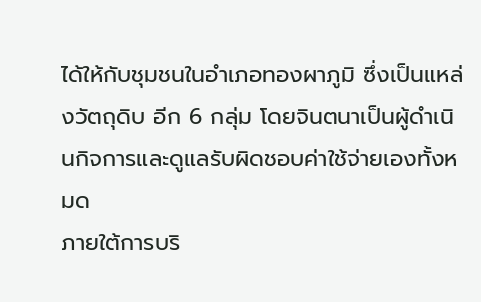ได้ให้กับชุมชนในอำเภอทองผาภูมิ ซึ่งเป็นแหล่งวัตถุดิบ อีก 6 กลุ่ม โดยจินตนาเป็นผู้ดำเนินกิจการและดูแลรับผิดชอบค่าใช้จ่ายเองทั้งหมด
ภายใต้การบริ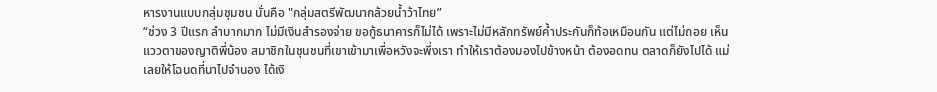หารงานแบบกลุ่มชุมชน นั่นคือ "กลุ่มสตรีพัฒนากล้วยน้ำว้าไทย”
“ช่วง 3 ปีแรก ลำบากมาก ไม่มีเงินสำรองจ่าย ขอกู้ธนาคารก็ไม่ได้ เพราะไม่มีหลักทรัพย์ค้ำประกันก็ท้อเหมือนกัน แต่ไม่ถอย เห็นแววตาของญาติพี่น้อง สมาชิกในชุนชนที่เขาเข้ามาเพื่อหวังจะพึ่งเรา ทำให้เราต้องมองไปข้างหน้า ต้องอดทน ตลาดก็ยังไปได้ แม่เลยให้โฉนดที่นาไปจำนอง ได้เงิ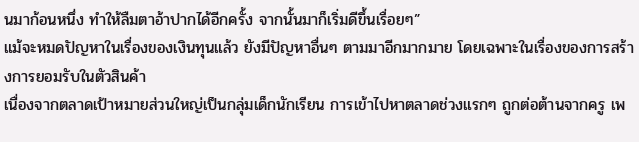นมาก้อนหนึ่ง ทำให้ลืมตาอ้าปากได้อีกครั้ง จากนั้นมาก็เริ่มดีขึ้นเรื่อยๆ”
แม้จะหมดปัญหาในเรื่องของเงินทุนแล้ว ยังมีปัญหาอื่นๆ ตามมาอีกมากมาย โดยเฉพาะในเรื่องของการสร้างการยอมรับในตัวสินค้า
เนื่องจากตลาดเป้าหมายส่วนใหญ่เป็นกลุ่มเด็กนักเรียน การเข้าไปหาตลาดช่วงแรกๆ ถูกต่อต้านจากครู เพ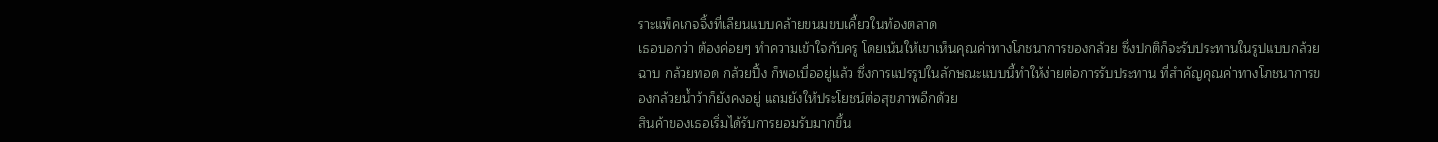ราะแพ็คเกจจิ้งที่เลียนแบบคล้ายขนมขบเคี้ยวในท้องตลาด
เธอบอกว่า ต้องค่อยๆ ทำความเข้าใจกับครู โดยเน้นให้เขาเห็นคุณค่าทางโภชนาการของกล้วย ซึ่งปกติก็จะรับประทานในรูปแบบกล้วยฉาบ กล้วยทอด กล้วยปิ้ง ก็พอเบื่ออยู่แล้ว ซึ่งการแปรรูปในลักษณะแบบนี้ทำให้ง่ายต่อการรับประทาน ที่สำคัญคุณค่าทางโภชนาการของกล้วยน้ำว้าก็ยังคงอยู่ แถมยังให้ประโยชน์ต่อสุขภาพอีกด้วย
สินค้าของเธอเริ่มได้รับการยอมรับมากขึ้น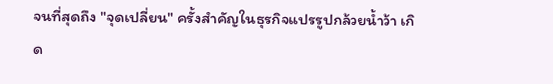จนที่สุดถึง "จุดเปลี่ยน" ครั้งสำคัญในธุรกิจแปรรูปกล้วยน้ำว้า เกิด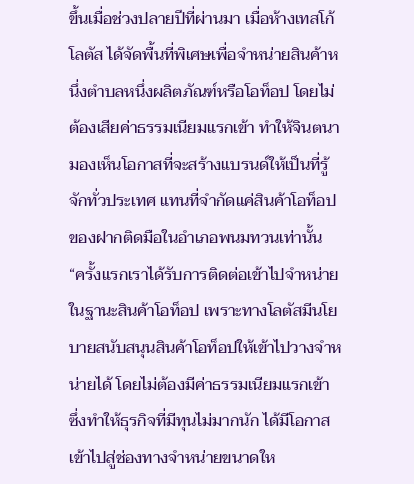ขึ้นเมื่อช่วงปลายปีที่ผ่านมา เมื่อห้างเทสโก้ โลตัส ได้จัดพื้นที่พิเศษเพื่อจำหน่ายสินค้าหนึ่งตำบลหนึ่งผลิตภัณฑ์หรือโอท็อป โดยไม่ต้องเสียค่าธรรมเนียมแรกเข้า ทำให้จินตนามองเห็นโอกาสที่จะสร้างแบรนด์ให้เป็นที่รู้จักทั่วประเทศ แทนที่จำกัดแค่สินค้าโอท็อป ของฝากติดมือในอำเภอพนมทวนเท่านั้น
“ครั้งแรกเราได้รับการติดต่อเข้าไปจำหน่ายในฐานะสินค้าโอท็อป เพราะทางโลตัสมีนโยบายสนับสนุนสินค้าโอท็อปให้เข้าไปวางจำหน่ายได้ โดยไม่ต้องมีค่าธรรมเนียมแรกเข้า ซึ่งทำให้ธุรกิจที่มีทุนไม่มากนัก ได้มีโอกาสเข้าไปสู่ช่องทางจำหน่ายขนาดให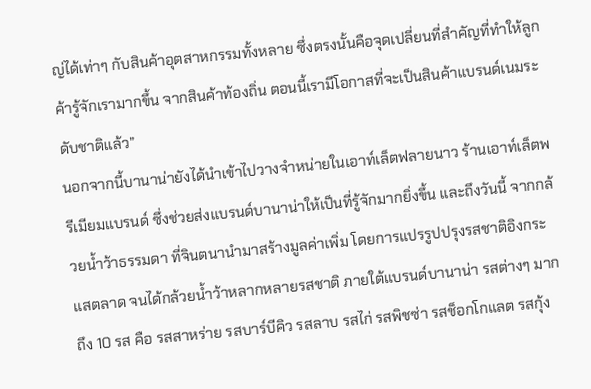ญ่ได้เท่าๆ กับสินค้าอุตสาหกรรมทั้งหลาย ซึ่งตรงนั้นคือจุดเปลี่ยนที่สำคัญที่ทำให้ลูกค้ารู้จักเรามากขึ้น จากสินค้าท้องถิ่น ตอนนี้เรามีโอกาสที่จะเป็นสินค้าแบรนด์เนมระดับชาติแล้ว”
นอกจากนี้บานาน่ายังได้นำเข้าไปวางจำหน่ายในเอาท์เล็ตฟลายนาว ร้านเอาท์เล็ตพรีเมียมแบรนด์ ซึ่งช่วยส่งแบรนด์บานาน่าให้เป็นที่รู้จักมากยิ่งขึ้น และถึงวันนี้ จากกล้วยน้ำว้าธรรมดา ที่จินตนานำมาสร้างมูลค่าเพิ่ม โดยการแปรรูปปรุงรสชาติอิงกระแสตลาด จนได้กล้วยน้ำว้าหลากหลายรสชาติ ภายใต้แบรนด์บานาน่า รสต่างๆ มากถึง 10 รส คือ รสสาหร่าย รสบาร์บีคิว รสลาบ รสไก่ รสพิชซ่า รสช็อกโกแลต รสกุ้ง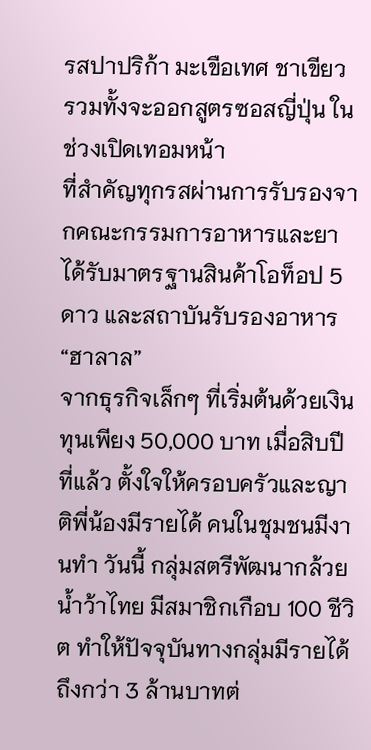รสปาปริก้า มะเขือเทศ ชาเขียว รวมทั้งจะออกสูตรซอสญี่ปุ่น ในช่วงเปิดเทอมหน้า
ที่สำคัญทุกรสผ่านการรับรองจากคณะกรรมการอาหารและยา ได้รับมาตรฐานสินค้าโอท็อป 5 ดาว และสถาบันรับรองอาหาร “ฮาลาล”
จากธุรกิจเล็กๆ ที่เริ่มต้นด้วยเงินทุนเพียง 50,000 บาท เมื่อสิบปีที่แล้ว ตั้งใจให้ครอบครัวและญาติพี่น้องมีรายได้ คนในชุมชนมีงานทำ วันนี้ กลุ่มสตรีพัฒนากล้วยน้ำว้าไทย มีสมาชิกเกือบ 100 ชีวิต ทำให้ปัจจุบันทางกลุ่มมีรายได้ถึงกว่า 3 ล้านบาทต่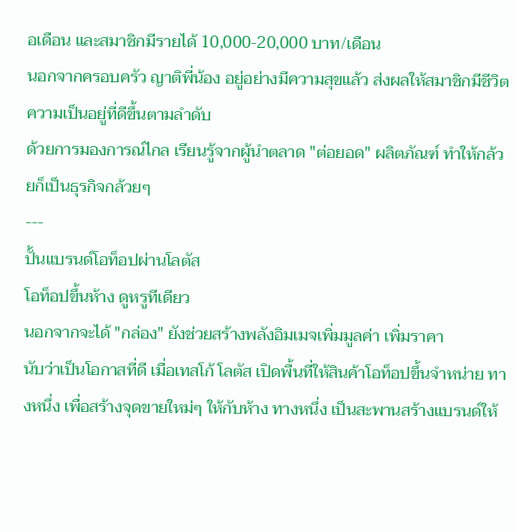อเดือน และสมาชิกมีรายได้ 10,000-20,000 บาท/เดือน
นอกจากครอบครัว ญาติพี่น้อง อยู่อย่างมีความสุขแล้ว ส่งผลให้สมาชิกมีชีวิตความเป็นอยู่ที่ดีขึ้นตามลำดับ
ด้วยการมองการณ์ไกล เรียนรู้จากผู้นำตลาด "ต่อยอด" ผลิตภัณฑ์ ทำให้กล้วยก็เป็นธุรกิจกล้วยๆ
---
ปั้นแบรนด์โอท็อปผ่านโลตัส
โอท็อปขึ้นห้าง ดูหรูทีเดียว
นอกจากจะได้ "กล่อง" ยังช่วยสร้างพลังอิมเมจเพิ่มมูลค่า เพิ่มราคา
นับว่าเป็นโอกาสที่ดี เมื่อเทสโก้ โลตัส เปิดพื้นที่ให้สินค้าโอท็อปขึ้นจำหน่าย ทางหนึ่ง เพื่อสร้างจุดขายใหม่ๆ ให้กับห้าง ทางหนึ่ง เป็นสะพานสร้างแบรนด์ให้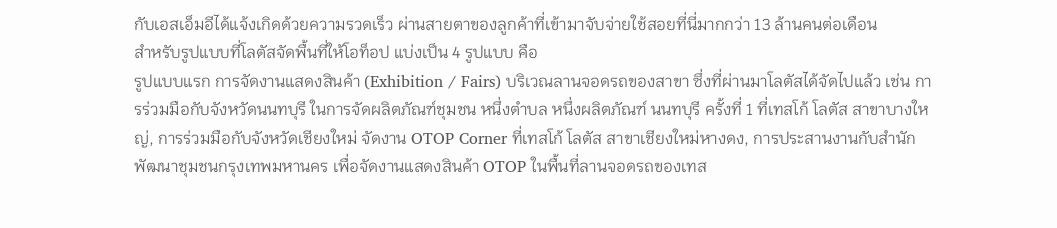กับเอสเอ็มอีได้แจ้งเกิดด้วยความรวดเร็ว ผ่านสายตาของลูกค้าที่เข้ามาจับจ่ายใช้สอยที่นี่มากกว่า 13 ล้านคนต่อเดือน
สำหรับรูปแบบที่โลตัสจัดพื้นที่ให้โอท็อป แบ่งเป็น 4 รูปแบบ คือ
รูปแบบแรก การจัดงานแสดงสินค้า (Exhibition / Fairs) บริเวณลานจอดรถของสาขา ซึ่งที่ผ่านมาโลตัสได้จัดไปแล้ว เช่น การร่วมมือกับจังหวัดนนทบุรี ในการจัดผลิตภัณฑ์ชุมชน หนึ่งตำบล หนึ่งผลิตภัณฑ์ นนทบุรี ครั้งที่ 1 ที่เทสโก้ โลตัส สาขาบางใหญ่, การร่วมมือกับจังหวัดเชียงใหม่ จัดงาน OTOP Corner ที่เทสโก้ โลตัส สาขาเชียงใหม่หางดง, การประสานงานกับสำนักพัฒนาชุมชนกรุงเทพมหานคร เพื่อจัดงานแสดงสินค้า OTOP ในพื้นที่ลานจอดรถของเทส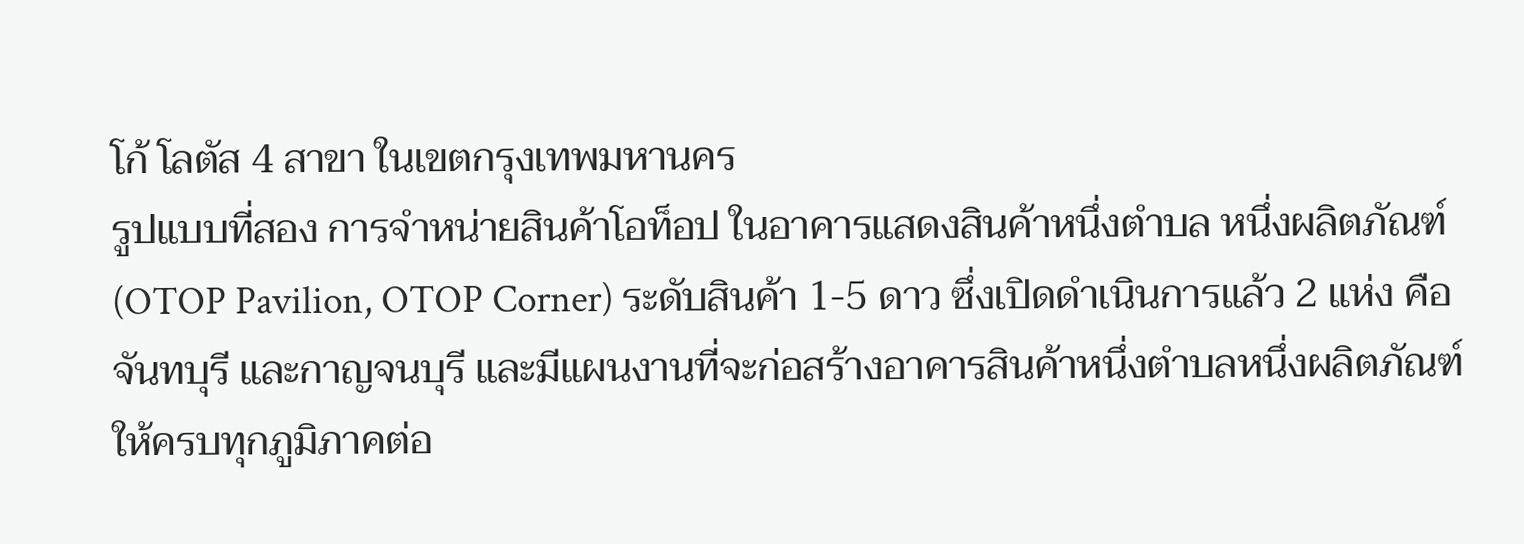โก้ โลตัส 4 สาขา ในเขตกรุงเทพมหานคร
รูปแบบที่สอง การจำหน่ายสินค้าโอท็อป ในอาคารแสดงสินค้าหนึ่งตำบล หนึ่งผลิตภัณฑ์ (OTOP Pavilion, OTOP Corner) ระดับสินค้า 1-5 ดาว ซึ่งเปิดดำเนินการแล้ว 2 แห่ง คือ จันทบุรี และกาญจนบุรี และมีแผนงานที่จะก่อสร้างอาคารสินค้าหนึ่งตำบลหนึ่งผลิตภัณฑ์ ให้ครบทุกภูมิภาคต่อ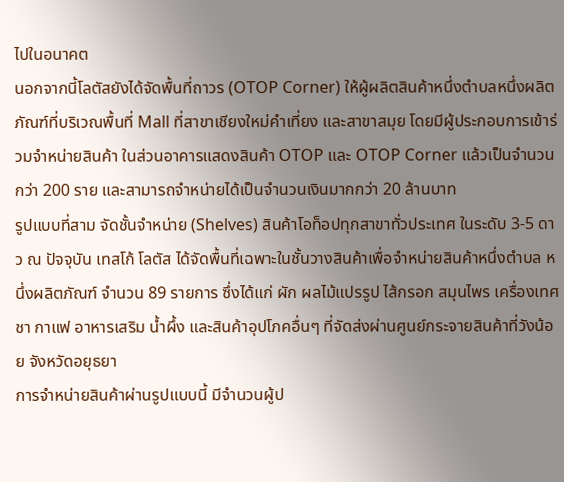ไปในอนาคต
นอกจากนี้โลตัสยังได้จัดพื้นที่ถาวร (OTOP Corner) ให้ผู้ผลิตสินค้าหนึ่งตำบลหนึ่งผลิตภัณฑ์ที่บริเวณพื้นที่ Mall ที่สาขาเชียงใหม่คำเที่ยง และสาขาสมุย โดยมีผู้ประกอบการเข้าร่วมจำหน่ายสินค้า ในส่วนอาคารแสดงสินค้า OTOP และ OTOP Corner แล้วเป็นจำนวนกว่า 200 ราย และสามารถจำหน่ายได้เป็นจำนวนเงินมากกว่า 20 ล้านบาท
รูปแบบที่สาม จัดชั้นจำหน่าย (Shelves) สินค้าโอท็อปทุกสาขาทั่วประเทศ ในระดับ 3-5 ดาว ณ ปัจจุบัน เทสโก้ โลตัส ได้จัดพื้นที่เฉพาะในชั้นวางสินค้าเพื่อจำหน่ายสินค้าหนึ่งตำบล หนึ่งผลิตภัณฑ์ จำนวน 89 รายการ ซึ่งได้แก่ ผัก ผลไม้แปรรูป ไส้กรอก สมุนไพร เครื่องเทศ ชา กาแฟ อาหารเสริม น้ำผึ้ง และสินค้าอุปโภคอื่นๆ ที่จัดส่งผ่านศูนย์กระจายสินค้าที่วังน้อย จังหวัดอยุธยา
การจำหน่ายสินค้าผ่านรูปแบบนี้ มีจำนวนผู้ป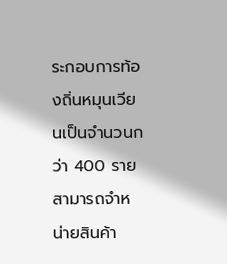ระกอบการท้องถิ่นหมุนเวียนเป็นจำนวนกว่า 400 ราย สามารถจำหน่ายสินค้า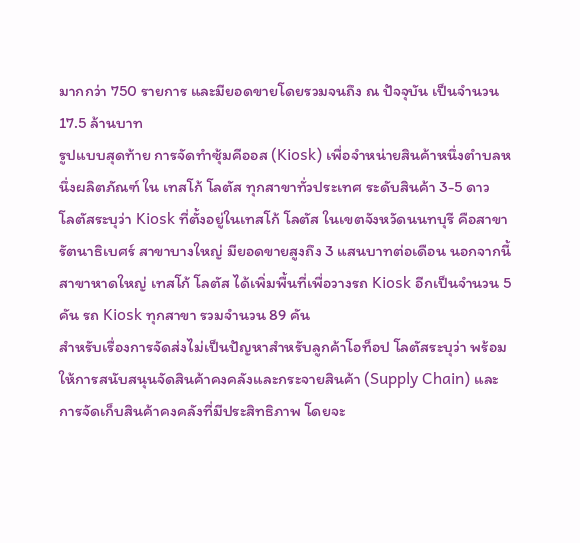มากกว่า 750 รายการ และมียอดขายโดยรวมจนถึง ณ ปัจจุบัน เป็นจำนวน 17.5 ล้านบาท
รูปแบบสุดท้าย การจัดทำซุ้มคีออส (Kiosk) เพื่อจำหน่ายสินค้าหนึ่งตำบลหนึ่งผลิตภัณฑ์ ใน เทสโก้ โลตัส ทุกสาขาทั่วประเทศ ระดับสินค้า 3-5 ดาว
โลตัสระบุว่า Kiosk ที่ตั้งอยู่ในเทสโก้ โลตัส ในเขตจังหวัดนนทบุรี คือสาขารัตนาธิเบศร์ สาขาบางใหญ่ มียอดขายสูงถึง 3 แสนบาทต่อเดือน นอกจากนี้ สาขาหาดใหญ่ เทสโก้ โลตัส ได้เพิ่มพื้นที่เพื่อวางรถ Kiosk อีกเป็นจำนวน 5 คัน รถ Kiosk ทุกสาขา รวมจำนวน 89 คัน
สำหรับเรื่องการจัดส่งไม่เป็นปัญหาสำหรับลูกค้าโอท็อป โลตัสระบุว่า พร้อมให้การสนับสนุนจัดสินค้าคงคลังและกระจายสินค้า (Supply Chain) และการจัดเก็บสินค้าคงคลังที่มีประสิทธิภาพ โดยจะ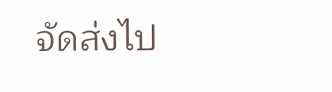จัดส่งไป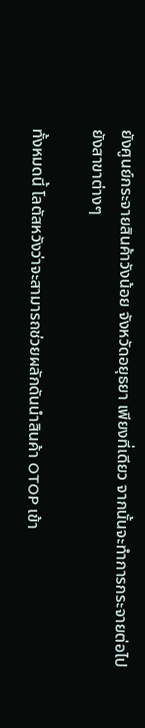ยังศูนย์กระจายสินค้าวังน้อย จังหวัดอยุธยา เพียงที่เดียว จากนั้นจะทำการกระจายต่อไปยังสาขาต่างๆ

ทั้งหมดนี้ โลตัสหวังว่าจะสามารถช่วยผลักดันนำสินค้า OTOP เข้า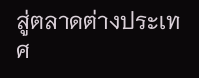สู่ตลาดต่างประเทศ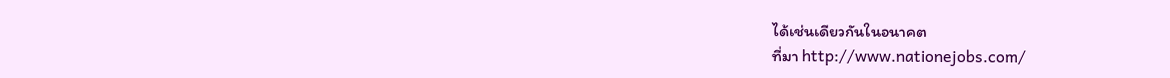ได้เช่นเดียวกันในอนาคต
ที่มา http://www.nationejobs.com/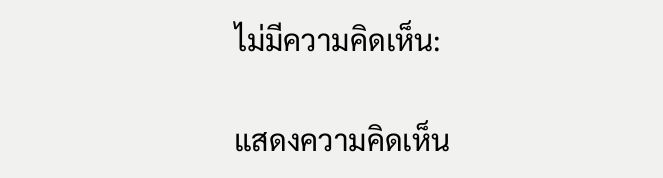ไม่มีความคิดเห็น:

แสดงความคิดเห็น